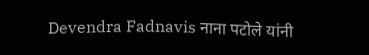Devendra Fadnavis नाना पटोले यांनी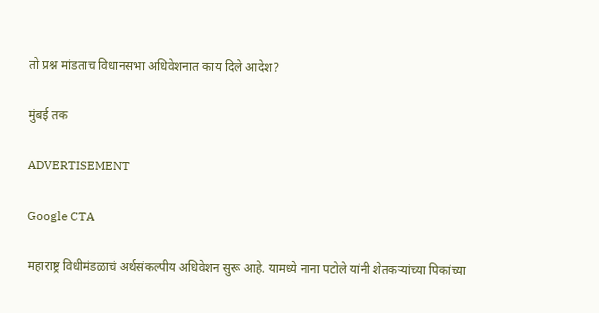तो प्रश्न मांडताच विधानसभा अधिवेशनात काय दिले आदेश?

मुंबई तक

ADVERTISEMENT

Google CTA

महाराष्ट्र विधीमंडळाचं अर्थसंकल्पीय अधिवेशन सुरू आहे. यामध्ये नाना पटोले यांनी शेतकऱ्यांच्या पिकांच्या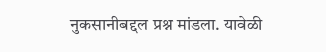नुकसानीबद्दल प्रश्न मांडला. यावेळी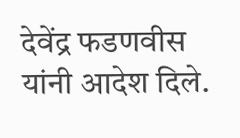देवेंद्र फडणवीस यांनी आदेश दिले.